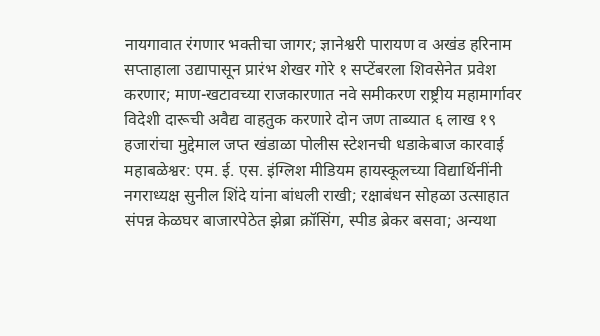नायगावात रंगणार भक्तीचा जागर; ज्ञानेश्वरी पारायण व अखंड हरिनाम सप्ताहाला उद्यापासून प्रारंभ शेखर गोरे १ सप्टेंबरला शिवसेनेत प्रवेश करणार; माण-खटावच्या राजकारणात नवे समीकरण राष्ट्रीय महामार्गावर विदेशी दारूची अवैद्य वाहतुक करणारे दोन जण ताब्यात ६ लाख १९ हजारांचा मुद्देमाल जप्त खंडाळा पोलीस स्टेशनची धडाकेबाज कारवाई महाबळेश्वर: एम. ई. एस. इंग्लिश मीडियम हायस्कूलच्या विद्यार्थिनींनी नगराध्यक्ष सुनील शिंदे यांना बांधली राखी; रक्षाबंधन सोहळा उत्साहात संपन्न केळघर बाजारपेठेत झेब्रा क्रॉसिंग, स्पीड ब्रेकर बसवा; अन्यथा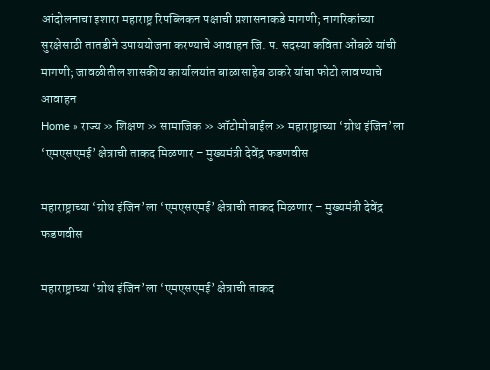आंदोलनाचा इशारा महाराष्ट्र रिपब्लिकन पक्षाची प्रशासनाकडे मागणी; नागरिकांच्या सुरक्षेसाठी तातडीने उपाययोजना करण्याचे आवाहन जि. प. सदस्या कविता ओंबळे यांची मागणी; जावळीतील शासकीय कार्यालयांत बाळासाहेब ठाकरे यांचा फोटो लावण्याचे आवाहन
Home » राज्य » शिक्षण » सामाजिक » ऑटोमोबाईल » महाराष्ट्राच्या ‘ग्रोथ इंजिन’ला ‘एमएसएमई’ क्षेत्राची ताकद मिळणार – मुख्यमंत्री देवेंद्र फडणवीस

महाराष्ट्राच्या ‘ग्रोथ इंजिन’ला ‘एमएसएमई’ क्षेत्राची ताकद मिळणार – मुख्यमंत्री देवेंद्र फडणवीस

महाराष्ट्राच्या ‘ग्रोथ इंजिन’ला ‘एमएसएमई’ क्षेत्राची ताकद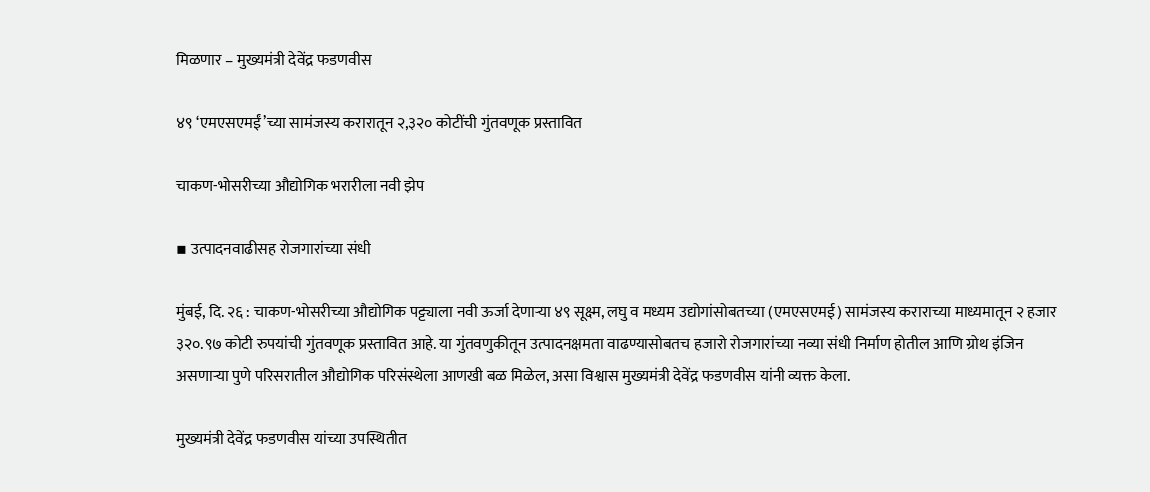मिळणार – मुख्यमंत्री देवेंद्र फडणवीस

४९ ‘एमएसएमईं’च्या सामंजस्य करारातून २,३२० कोटींची गुंतवणूक प्रस्तावित

चाकण-भोसरीच्या औद्योगिक भरारीला नवी झेप

▪ उत्पादनवाढीसह रोजगारांच्या संधी

मुंबई, दि. २६ : चाकण-भोसरीच्या औद्योगिक पट्ट्याला नवी ऊर्जा देणाऱ्‍या ४९ सूक्ष्म, लघु व मध्यम उद्योगांसोबतच्या (एमएसएमई) सामंजस्य कराराच्या माध्यमातून २ हजार ३२०.९७ कोटी रुपयांची गुंतवणूक प्रस्तावित आहे. या गुंतवणुकीतून उत्पादनक्षमता वाढण्यासोबतच हजारो रोजगारांच्या नव्या संधी निर्माण होतील आणि ग्रोथ इंजिन असणाऱ्या पुणे परिसरातील औद्योगिक परिसंस्थेला आणखी बळ मिळेल, असा विश्वास मुख्यमंत्री देवेंद्र फडणवीस यांनी व्यक्त केला.

मुख्यमंत्री देवेंद्र फडणवीस यांच्या उपस्थितीत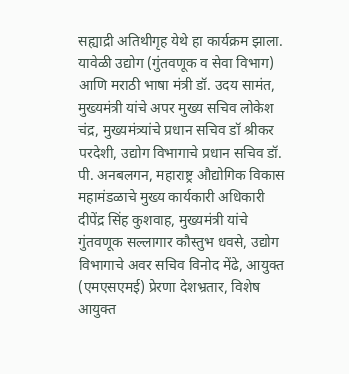सह्याद्री अतिथीगृह येथे हा कार्यक्रम झाला. यावेळी उद्योग (गुंतवणूक व सेवा विभाग) आणि मराठी भाषा मंत्री डॉ. उदय सामंत, मुख्यमंत्री यांचे अपर मुख्य सचिव लोकेश चंद्र, मुख्यमंत्र्यांचे प्रधान सचिव डॉ श्रीकर परदेशी, उद्योग विभागाचे प्रधान सचिव डॉ. पी. अनबलगन, महाराष्ट्र औद्योगिक विकास महामंडळाचे मुख्य कार्यकारी अधिकारी दीपेंद्र सिंह कुशवाह, मुख्यमंत्री यांचे गुंतवणूक सल्लागार कौस्तुभ धवसे, उद्योग विभागाचे अवर सचिव विनोद मेंढे, आयुक्त (एमएसएमई) प्रेरणा देशभ्रतार, विशेष आयुक्त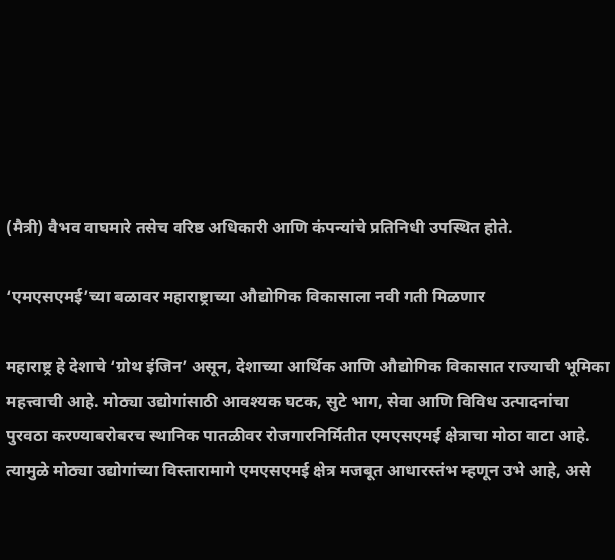(मैत्री) वैभव वाघमारे तसेच वरिष्ठ अधिकारी आणि कंपन्यांचे प्रतिनिधी उपस्थित होते.

‘एमएसएमई’च्या बळावर महाराष्ट्राच्या औद्योगिक विकासाला नवी गती मिळणार

महाराष्ट्र हे देशाचे ‘ग्रोथ इंजिन’ असून, देशाच्या आर्थिक आणि औद्योगिक विकासात राज्याची भूमिका महत्त्वाची आहे. मोठ्या उद्योगांसाठी आवश्यक घटक, सुटे भाग, सेवा आणि विविध उत्पादनांचा पुरवठा करण्याबरोबरच स्थानिक पातळीवर रोजगारनिर्मितीत एमएसएमई क्षेत्राचा मोठा वाटा आहे. त्यामुळे मोठ्या उद्योगांच्या विस्तारामागे एमएसएमई क्षेत्र मजबूत आधारस्तंभ म्हणून उभे आहे, असे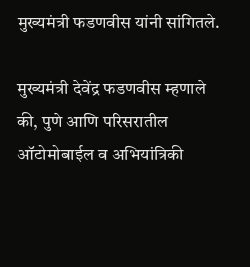मुख्यमंत्री फडणवीस यांनी सांगितले.

मुख्यमंत्री देवेंद्र फडणवीस म्हणाले की, पुणे आणि परिसरातील ऑटोमोबाईल व अभियांत्रिकी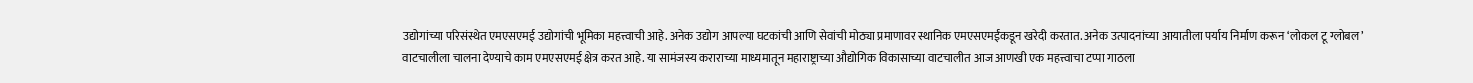उद्योगांच्या परिसंस्थेत एमएसएमई उद्योगांची भूमिका महत्त्वाची आहे. अनेक उद्योग आपल्या घटकांची आणि सेवांची मोठ्या प्रमाणावर स्थानिक एमएसएमईंकडून खरेदी करतात. अनेक उत्पादनांच्या आयातीला पर्याय निर्माण करून ‘लोकल टू ग्लोबल’ वाटचालीला चालना देण्याचे काम एमएसएमई क्षेत्र करत आहे. या सामंजस्य कराराच्या माध्यमातून महाराष्ट्राच्या औद्योगिक विकासाच्या वाटचालीत आज आणखी एक महत्त्वाचा टप्पा गाठला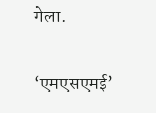गेला.

‘एमएसएमई’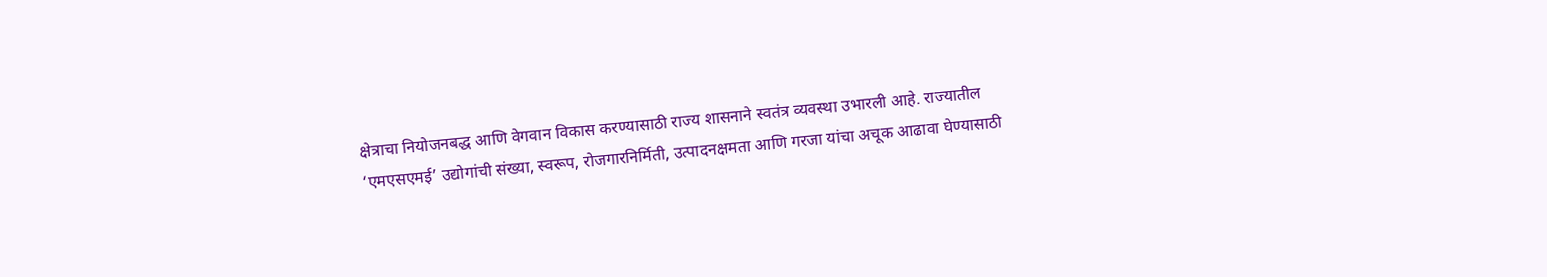क्षेत्राचा नियोजनबद्ध आणि वेगवान विकास करण्यासाठी राज्य शासनाने स्वतंत्र व्यवस्था उभारली आहे. राज्यातील ‘एमएसएमई’ उद्योगांची संख्या, स्वरूप, रोजगारनिर्मिती, उत्पादनक्षमता आणि गरजा यांचा अचूक आढावा घेण्यासाठी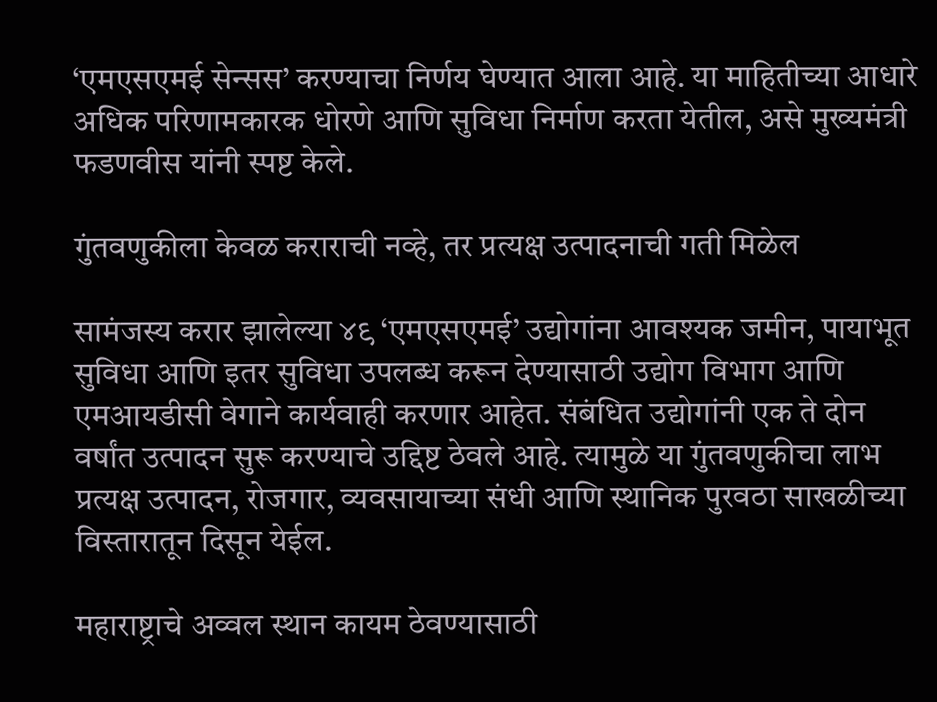‘एमएसएमई सेन्सस’ करण्याचा निर्णय घेण्यात आला आहे. या माहितीच्या आधारे अधिक परिणामकारक धोरणे आणि सुविधा निर्माण करता येतील, असे मुख्यमंत्री फडणवीस यांनी स्पष्ट केले.

गुंतवणुकीला केवळ कराराची नव्हे, तर प्रत्यक्ष उत्पादनाची गती मिळेल

सामंजस्य करार झालेल्या ४९ ‘एमएसएमई’ उद्योगांना आवश्यक जमीन, पायाभूत सुविधा आणि इतर सुविधा उपलब्ध करून देण्यासाठी उद्योग विभाग आणि एमआयडीसी वेगाने कार्यवाही करणार आहेत. संबंधित उद्योगांनी एक ते दोन वर्षांत उत्पादन सुरू करण्याचे उद्दिष्ट ठेवले आहे. त्यामुळे या गुंतवणुकीचा लाभ प्रत्यक्ष उत्पादन, रोजगार, व्यवसायाच्या संधी आणि स्थानिक पुरवठा साखळीच्या विस्तारातून दिसून येईल.

महाराष्ट्राचे अव्वल स्थान कायम ठेवण्यासाठी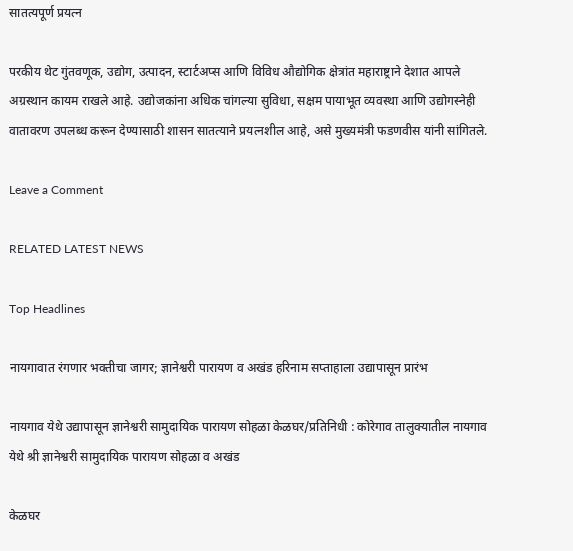सातत्यपूर्ण प्रयत्न

परकीय थेट गुंतवणूक, उद्योग, उत्पादन, स्टार्टअप्स आणि विविध औद्योगिक क्षेत्रांत महाराष्ट्राने देशात आपले अग्रस्थान कायम राखले आहे. उद्योजकांना अधिक चांगल्या सुविधा, सक्षम पायाभूत व्यवस्था आणि उद्योगस्नेही वातावरण उपलब्ध करून देण्यासाठी शासन सातत्याने प्रयत्नशील आहे, असे मुख्यमंत्री फडणवीस यांनी सांगितले.

Leave a Comment

RELATED LATEST NEWS

Top Headlines

नायगावात रंगणार भक्तीचा जागर; ज्ञानेश्वरी पारायण व अखंड हरिनाम सप्ताहाला उद्यापासून प्रारंभ

नायगाव येथे उद्यापासून ज्ञानेश्वरी सामुदायिक पारायण सोहळा केळघर/प्रतिनिधी : कोरेगाव तालुक्यातील नायगाव येथे श्री ज्ञानेश्वरी सामुदायिक पारायण सोहळा व अखंड

केळघर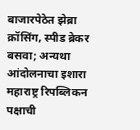बाजारपेठेत झेब्रा क्रॉसिंग, स्पीड ब्रेकर बसवा; अन्यथा आंदोलनाचा इशारा महाराष्ट्र रिपब्लिकन पक्षाची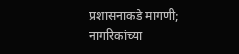प्रशासनाकडे मागणी; नागरिकांच्या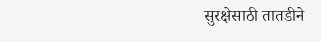सुरक्षेसाठी तातडीने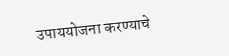उपाययोजना करण्याचे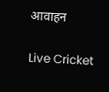आवाहन

Live Cricket